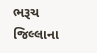ભરૂચ જિલ્લાના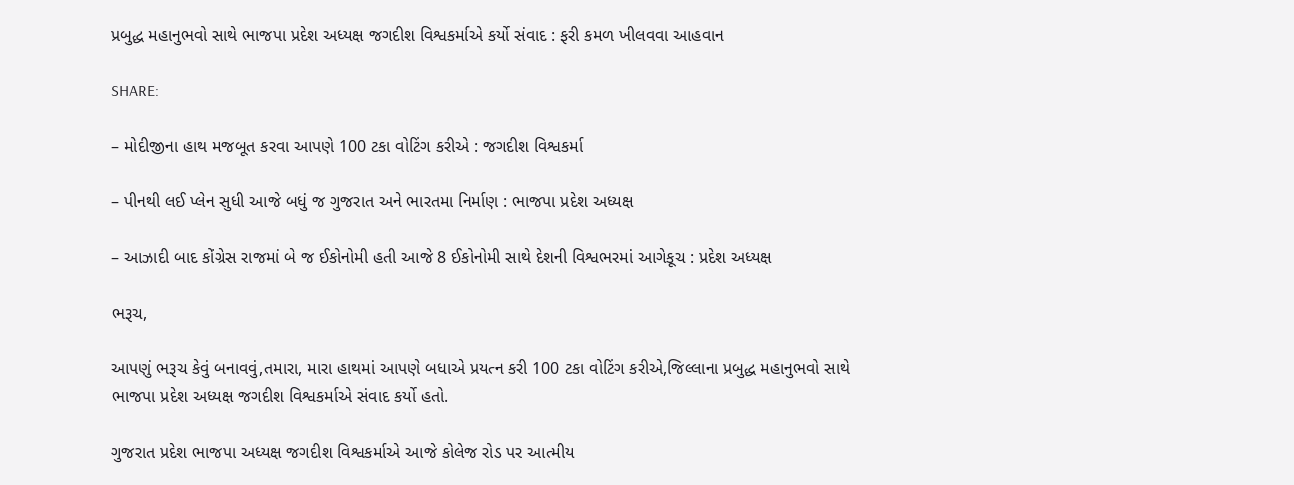પ્રબુદ્ધ મહાનુભવો સાથે ભાજપા પ્રદેશ અધ્યક્ષ જગદીશ વિશ્વકર્માએ કર્યો સંવાદ : ફરી કમળ ખીલવવા આહવાન

SHARE:

– મોદીજીના હાથ મજબૂત કરવા આપણે 100 ટકા વોટિંગ કરીએ : જગદીશ વિશ્વકર્મા

– પીનથી લઈ પ્લેન સુધી આજે બધું જ ગુજરાત અને ભારતમા નિર્માણ : ભાજપા પ્રદેશ અધ્યક્ષ

– આઝાદી બાદ કોંગ્રેસ રાજમાં બે જ ઈકોનોમી હતી આજે 8 ઈકોનોમી સાથે દેશની વિશ્વભરમાં આગેકૂચ : પ્રદેશ અધ્યક્ષ

ભરૂચ,

આપણું ભરૂચ કેવું બનાવવું,તમારા, મારા હાથમાં આપણે બધાએ પ્રયત્ન કરી 100 ટકા વોટિંગ કરીએ,જિલ્લાના પ્રબુદ્ધ મહાનુભવો સાથે ભાજપા પ્રદેશ અધ્યક્ષ જગદીશ વિશ્વકર્માએ સંવાદ કર્યો હતો.

ગુજરાત પ્રદેશ ભાજપા અધ્યક્ષ જગદીશ વિશ્વકર્માએ આજે કોલેજ રોડ પર આત્મીય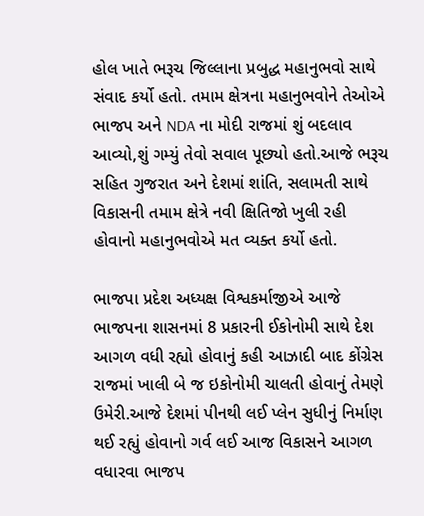હોલ ખાતે ભરૂચ જિલ્લાના પ્રબુદ્ધ મહાનુભવો સાથે સંવાદ કર્યો હતો. તમામ ક્ષેત્રના મહાનુભવોને તેઓએ ભાજપ અને NDA ના મોદી રાજમાં શું બદલાવ આવ્યો,શું ગમ્યું તેવો સવાલ પૂછ્યો હતો.આજે ભરૂચ સહિત ગુજરાત અને દેશમાં શાંતિ, સલામતી સાથે વિકાસની તમામ ક્ષેત્રે નવી ક્ષિતિજો ખુલી રહી હોવાનો મહાનુભવોએ મત વ્યક્ત કર્યો હતો.

ભાજપા પ્રદેશ અધ્યક્ષ વિશ્વકર્માજીએ આજે ભાજપના શાસનમાં 8 પ્રકારની ઈકોનોમી સાથે દેશ આગળ વધી રહ્યો હોવાનું કહી આઝાદી બાદ કોંગ્રેસ રાજમાં ખાલી બે જ ઇકોનોમી ચાલતી હોવાનું તેમણે ઉમેરી.આજે દેશમાં પીનથી લઈ પ્લેન સુધીનું નિર્માણ થઈ રહ્યું હોવાનો ગર્વ લઈ આજ વિકાસને આગળ વધારવા ભાજપ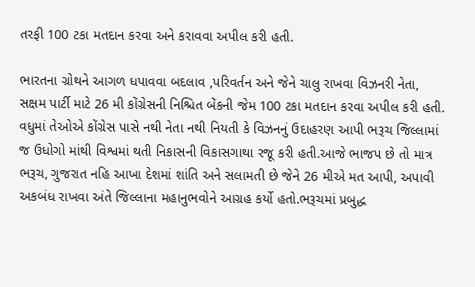તરફી 100 ટકા મતદાન કરવા અને કરાવવા અપીલ કરી હતી.

ભારતના ગ્રોથને આગળ ધપાવવા બદલાવ ,પરિવર્તન અને જેને ચાલુ રાખવા વિઝનરી નેતા, સક્ષમ પાર્ટી માટે 26 મી કોંગ્રેસની નિશ્ચિત બેંકની જેમ 100 ટકા મતદાન કરવા અપીલ કરી હતી. વધુમાં તેઓએ કોંગ્રેસ પાસે નથી નેતા નથી નિયતી કે વિઝનનું ઉદાહરણ આપી ભરૂચ જિલ્લામાં જ ઉધોગો માંથી વિશ્વમાં થતી નિકાસની વિકાસગાથા રજૂ કરી હતી.આજે ભાજપ છે તો માત્ર ભરૂચ, ગુજરાત નહિ આખા દેશમાં શાંતિ અને સલામતી છે જેને 26 મીએ મત આપી, અપાવી અકબંધ રાખવા અંતે જિલ્લાના મહાનુભવોને આગ્રહ કર્યો હતો.ભરૂચમાં પ્રબુદ્ધ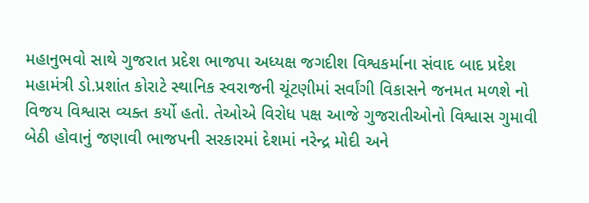મહાનુભવો સાથે ગુજરાત પ્રદેશ ભાજપા અધ્યક્ષ જગદીશ વિશ્વકર્માના સંવાદ બાદ પ્રદેશ મહામંત્રી ડો.પ્રશાંત કોરાટે સ્થાનિક સ્વરાજની ચૂંટણીમાં સર્વાંગી વિકાસને જનમત મળશે નો વિજય વિશ્વાસ વ્યક્ત કર્યો હતો. તેઓએ વિરોધ પક્ષ આજે ગુજરાતીઓનો વિશ્વાસ ગુમાવી બેઠી હોવાનું જણાવી ભાજપની સરકારમાં દેશમાં નરેન્દ્ર મોદી અને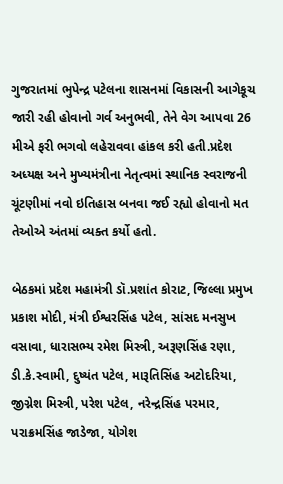ગુજરાતમાં ભુપેન્દ્ર પટેલના શાસનમાં વિકાસની આગેકૂચ જારી રહી હોવાનો ગર્વ અનુભવી, તેને વેગ આપવા 26 મીએ ફરી ભગવો લહેરાવવા હાંકલ કરી હતી.પ્રદેશ અધ્યક્ષ અને મુખ્યમંત્રીના નેતૃત્વમાં સ્થાનિક સ્વરાજની ચૂંટણીમાં નવો ઇતિહાસ બનવા જઈ રહ્યો હોવાનો મત તેઓએ અંતમાં વ્યક્ત કર્યો હતો.

બેઠકમાં પ્રદેશ મહામંત્રી ડૉ.પ્રશાંત કોરાટ, જિલ્લા પ્રમુખ પ્રકાશ મોદી, મંત્રી ઈશ્વરસિંહ પટેલ, સાંસદ મનસુખ વસાવા, ધારાસભ્ય રમેશ મિસ્ત્રી, અરૂણસિંહ રણા, ડી.કે.સ્વામી, દુષ્યંત પટેલ, મારૂતિસિંહ અટોદરિયા, જીગ્નેશ મિસ્ત્રી, પરેશ પટેલ, નરેન્દ્રસિંહ પરમાર, પરાક્રમસિંહ જાડેજા, યોગેશ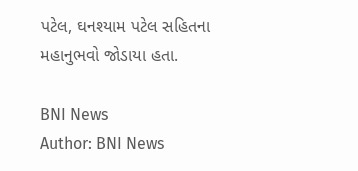પટેલ, ઘનશ્યામ પટેલ સહિતના મહાનુભવો જોડાયા હતા.

BNI News
Author: BNI News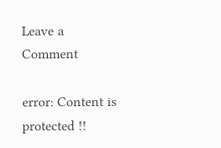Leave a Comment

error: Content is protected !!